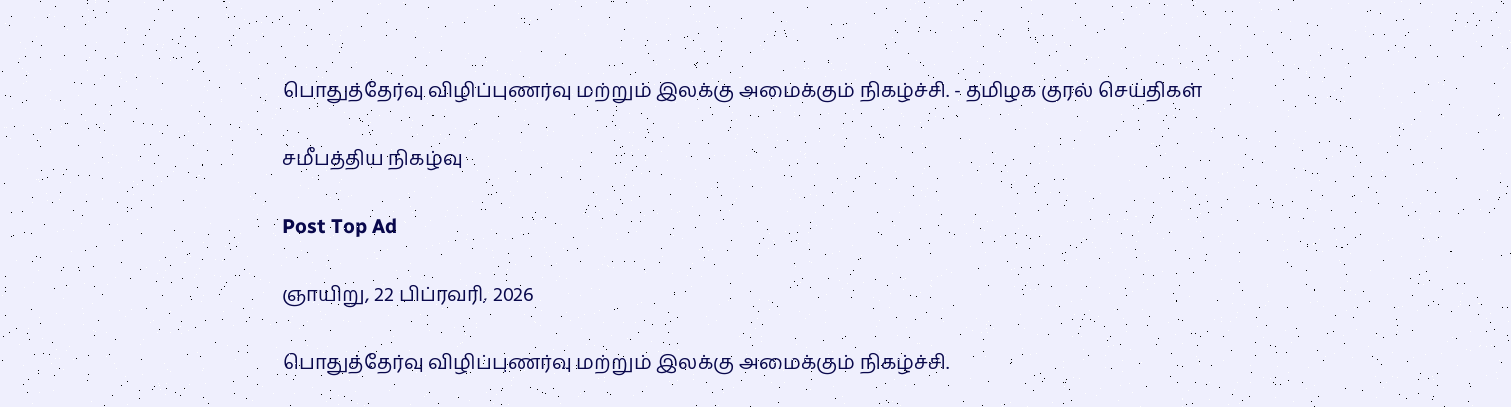பொதுத்தேர்வு விழிப்புணர்வு மற்றும் இலக்கு அமைக்கும் நிகழ்ச்சி. - தமிழக குரல் செய்திகள்

சமீபத்திய நிகழ்வு

Post Top Ad

ஞாயிறு, 22 பிப்ரவரி, 2026

பொதுத்தேர்வு விழிப்புணர்வு மற்றும் இலக்கு அமைக்கும் நிகழ்ச்சி.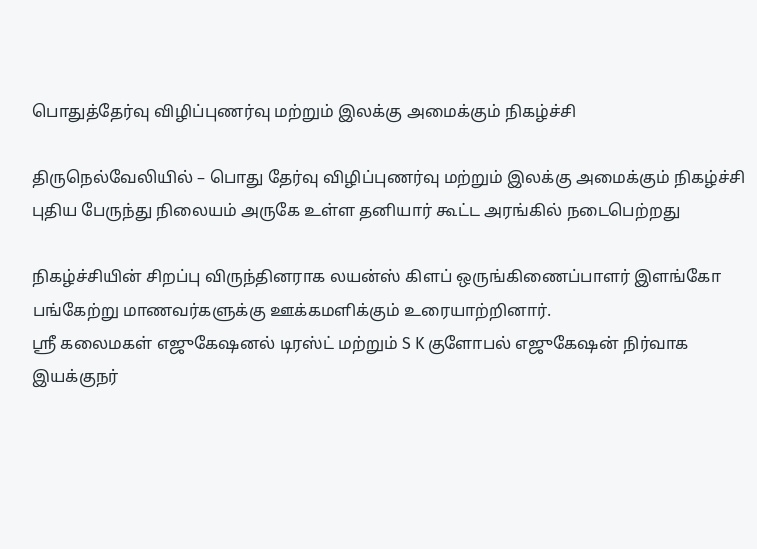பொதுத்தேர்வு விழிப்புணர்வு மற்றும் இலக்கு அமைக்கும் நிகழ்ச்சி

திருநெல்வேலியில் – பொது தேர்வு விழிப்புணர்வு மற்றும் இலக்கு அமைக்கும் நிகழ்ச்சி புதிய பேருந்து நிலையம் அருகே உள்ள தனியார் கூட்ட அரங்கில் நடைபெற்றது

நிகழ்ச்சியின் சிறப்பு விருந்தினராக லயன்ஸ் கிளப் ஒருங்கிணைப்பாளர் இளங்கோ பங்கேற்று மாணவர்களுக்கு ஊக்கமளிக்கும் உரையாற்றினார்.
ஸ்ரீ கலைமகள் எஜுகேஷனல் டிரஸ்ட் மற்றும் S K குளோபல் எஜுகேஷன் நிர்வாக இயக்குநர்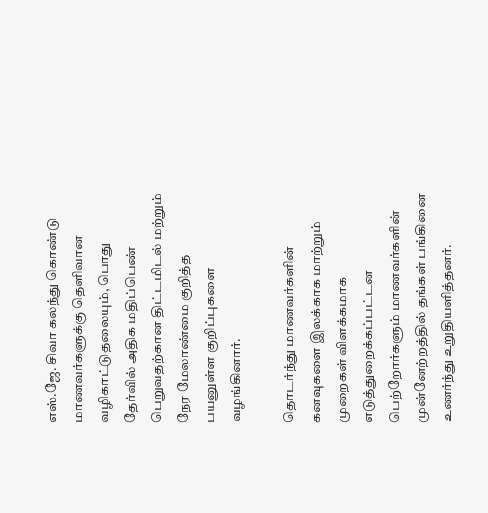எஸ்.ஜே. சிவா கலந்து கொண்டு மாணவர்களுக்கு தெளிவான வழிகாட்டுதலையும், பொது தேர்வில் அதிக மதிப்பெண் பெறுவதற்கான திட்டமிடல் மற்றும் நேர மேலாண்மை குறித்த பயனுள்ள குறிப்புகளை வழங்கினார்.

தொடர்ந்து மாணவர்களின் கனவுகளை இலக்காக மாற்றும் முறைகள் விளக்கமாக எடுத்துறைக்கப்பட்டன
பெற்றோர்களும் மாணவர்களின் முன்னேற்றத்தில் தங்கள் பங்கினை உணர்ந்து உறுதியளித்தனர்.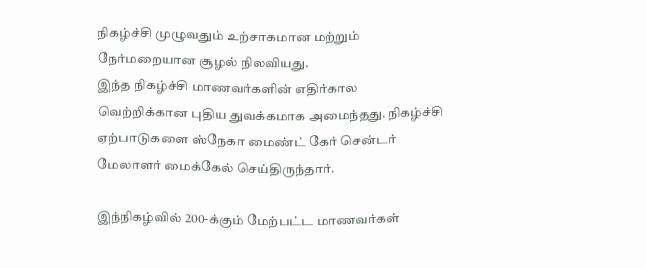நிகழ்ச்சி முழுவதும் உற்சாகமான மற்றும் நேர்மறையான சூழல் நிலவியது.
இந்த நிகழ்ச்சி மாணவர்களின் எதிர்கால வெற்றிக்கான புதிய துவக்கமாக அமைந்தது. நிகழ்ச்சி ஏற்பாடுகளை ஸ்நேகா மைண்ட் கேர் சென்டர் மேலாளர் மைக்கேல் செய்திருந்தார்.

இந்நிகழ்வில் 200-க்கும் மேற்பட்ட மாணவர்கள்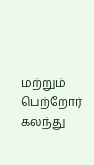மற்றும் பெற்றோர் கலந்து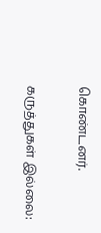கொண்டனர்.

கருத்துகள் இல்லை: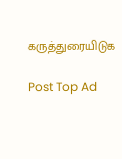கருத்துரையிடுக

Post Top Ad